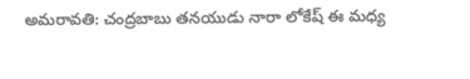అమరావతి: చంద్రబాబు తనయుడు నారా లోకేష్ ఈ మధ్య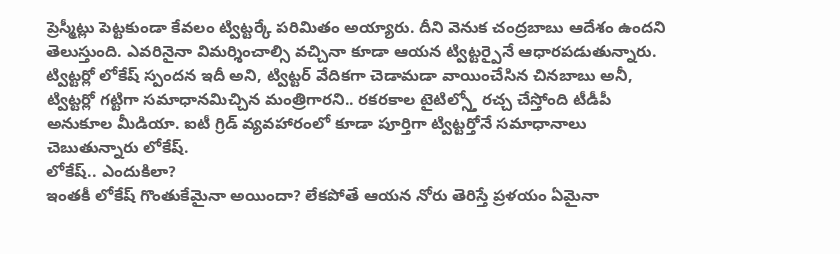ప్రెస్మీట్లు పెట్టకుండా కేవలం ట్విట్టర్కే పరిమితం అయ్యారు. దీని వెనుక చంద్రబాబు ఆదేశం ఉందని తెలుస్తుంది. ఎవరినైనా విమర్శించాల్సి వచ్చినా కూడా ఆయన ట్విట్టర్పైనే ఆధారపడుతున్నారు.
ట్విట్టర్లో లోకేష్ స్పందన ఇదీ అని, ట్విట్టర్ వేదికగా చెడామడా వాయించేసిన చినబాబు అనీ, ట్విట్టర్లో గట్టిగా సమాధానమిచ్చిన మంత్రిగారని.. రకరకాల టైటిల్స్తో రచ్చ చేస్తోంది టీడీపీ అనుకూల మీడియా. ఐటీ గ్రిడ్ వ్యవహారంలో కూడా పూర్తిగా ట్విట్టర్తోనే సమాధానాలు చెబుతున్నారు లోకేష్.
లోకేష్.. ఎందుకిలా?
ఇంతకీ లోకేష్ గొంతుకేమైనా అయిందా? లేకపోతే ఆయన నోరు తెరిస్తే ప్రళయం ఏమైనా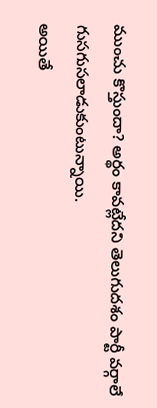ముంచు కొస్తుందా? అర్థం కావట్లేదని తెలుగుదశం పార్టీ వర్గాలే గుసగుసలాడుకుంటున్నాయి.
అయితే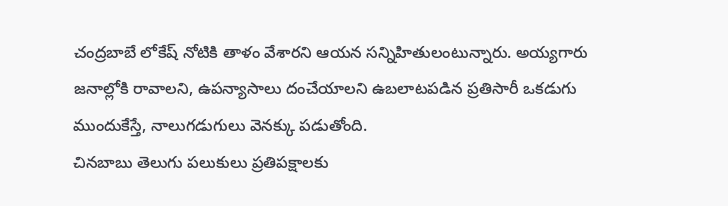చంద్రబాబే లోకేష్ నోటికి తాళం వేశారని ఆయన సన్నిహితులంటున్నారు. అయ్యగారు జనాల్లోకి రావాలని, ఉపన్యాసాలు దంచేయాలని ఉబలాటపడిన ప్రతిసారీ ఒకడుగు ముందుకేస్తే, నాలుగడుగులు వెనక్కు పడుతోంది.
చినబాబు తెలుగు పలుకులు ప్రతిపక్షాలకు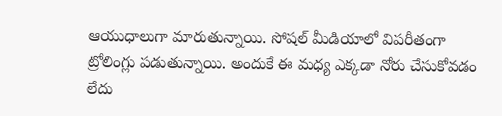ఆయుధాలుగా మారుతున్నాయి. సోషల్ మీడియాలో విపరీతంగా ట్రోలింగ్లు పడుతున్నాయి. అందుకే ఈ మధ్య ఎక్కడా నోరు చేసుకోవడం లేదు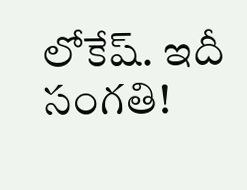లోకేష్. ఇదీ సంగతి!